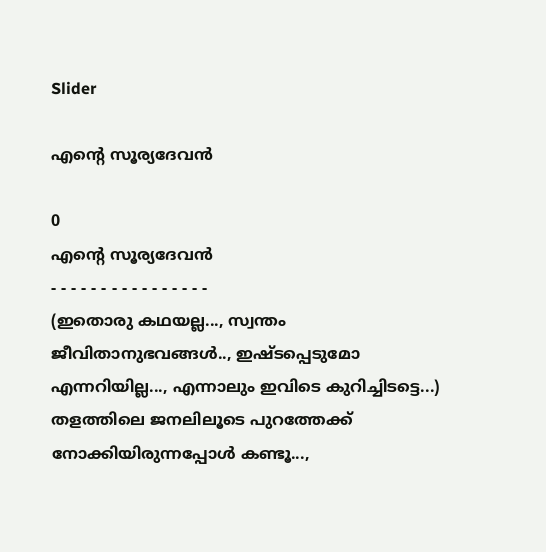Slider

എന്റെ സൂര്യദേവൻ

0
എന്റെ സൂര്യദേവൻ
- - - - - - - - - - - - - - - -
(ഇതൊരു കഥയല്ല..., സ്വന്തം ജീവിതാനുഭവങ്ങൾ.., ഇഷ്ടപ്പെടുമോ എന്നറിയില്ല..., എന്നാലും ഇവിടെ കുറിച്ചിടട്ടെ...)
തളത്തിലെ ജനലിലൂടെ പുറത്തേക്ക് നോക്കിയിരുന്നപ്പോൾ കണ്ടൂ...,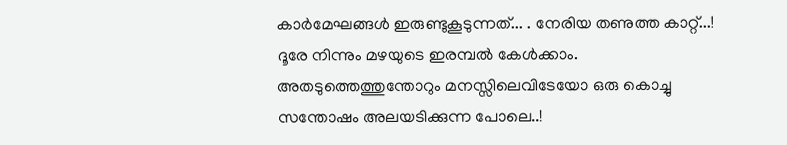കാർമേഘങ്ങൾ ഇരുണ്ടുകൂടുന്നത്... . നേരിയ തണുത്ത കാറ്റ്...! ദൂരേ നിന്നും മഴയുടെ ഇരമ്പൽ കേൾക്കാം. അതടുത്തെത്തുന്തോറും മനസ്സിലെവിടേയോ ഒരു കൊച്ചു സന്തോഷം അലയടിക്കുന്ന പോലെ..!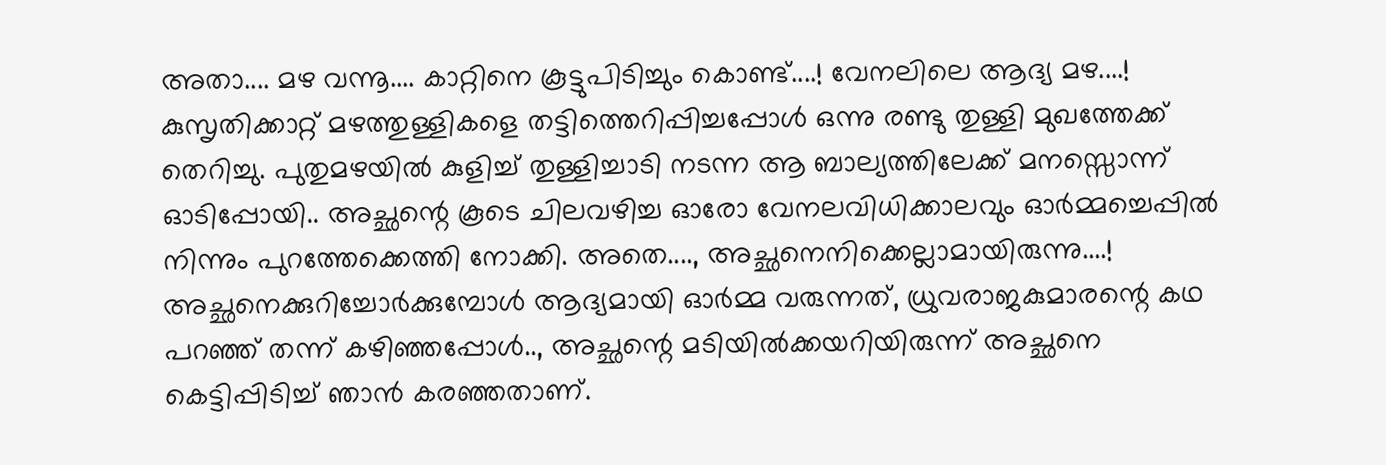അതാ.... മഴ വന്നൂ.... കാറ്റിനെ കൂട്ടുപിടിച്ചും കൊണ്ട്....! വേനലിലെ ആദ്യ മഴ....! കുസൃതിക്കാറ്റ് മഴത്തുള്ളികളെ തട്ടിത്തെറിപ്പിച്ചപ്പോൾ ഒന്നു രണ്ടു തുള്ളി മുഖത്തേക്ക് തെറിച്ചു. പുതുമഴയിൽ കുളിച്ച് തുള്ളിച്ചാടി നടന്ന ആ ബാല്യത്തിലേക്ക് മനസ്സൊന്ന് ഓടിപ്പോയി.. അച്ഛന്റെ കൂടെ ചിലവഴിച്ച ഓരോ വേനലവിധിക്കാലവും ഓർമ്മച്ചെപ്പിൽ നിന്നും പുറത്തേക്കെത്തി നോക്കി. അതെ...., അച്ഛനെനിക്കെല്ലാമായിരുന്നു....!
അച്ഛനെക്കുറിച്ചോർക്കുമ്പോൾ ആദ്യമായി ഓർമ്മ വരുന്നത്, ധ്രുവരാജകുമാരന്റെ കഥ പറഞ്ഞ് തന്ന് കഴിഞ്ഞപ്പോൾ.., അച്ഛന്റെ മടിയിൽക്കയറിയിരുന്ന് അച്ഛനെ കെട്ടിപ്പിടിച്ച് ഞാൻ കരഞ്ഞതാണ്.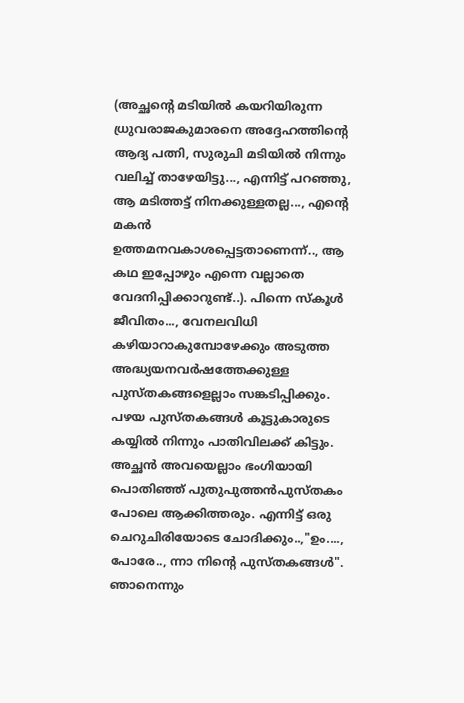(അച്ഛന്റെ മടിയിൽ കയറിയിരുന്ന ധ്രുവരാജകുമാരനെ അദ്ദേഹത്തിന്റെ ആദ്യ പത്നി, സുരുചി മടിയിൽ നിന്നും വലിച്ച് താഴേയിട്ടു..., എന്നിട്ട് പറഞ്ഞു, ആ മടിത്തട്ട് നിനക്കുള്ളതല്ല..., എന്റെ മകൻ ഉത്തമനവകാശപ്പെട്ടതാണെന്ന്.., ആ കഥ ഇപ്പോഴും എന്നെ വല്ലാതെ വേദനിപ്പിക്കാറുണ്ട്..). പിന്നെ സ്കൂൾ ജീവിതം..., വേനലവിധി കഴിയാറാകുമ്പോഴേക്കും അടുത്ത അദ്ധ്യയനവർഷത്തേക്കുള്ള പുസ്തകങ്ങളെല്ലാം സങ്കടിപ്പിക്കും. പഴയ പുസ്തകങ്ങൾ കൂട്ടുകാരുടെ കയ്യിൽ നിന്നും പാതിവിലക്ക് കിട്ടും. അച്ഛൻ അവയെല്ലാം ഭംഗിയായി പൊതിഞ്ഞ് പുതുപുത്തൻപുസ്തകം പോലെ ആക്കിത്തരും. എന്നിട്ട് ഒരു ചെറുചിരിയോടെ ചോദിക്കും..,"ഉം...., പോരേ.., ന്നാ നിന്റെ പുസ്തകങ്ങൾ". ഞാനെന്നും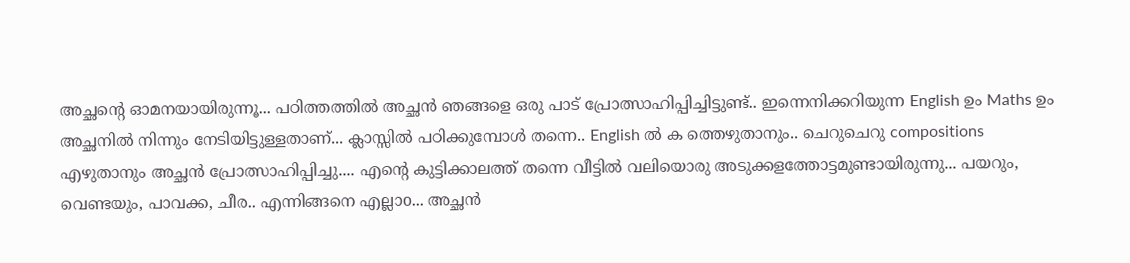അച്ഛന്റെ ഓമനയായിരുന്നൂ... പഠിത്തത്തിൽ അച്ഛൻ ഞങ്ങളെ ഒരു പാട് പ്രോത്സാഹിപ്പിച്ചിട്ടുണ്ട്.. ഇന്നെനിക്കറിയുന്ന English ഉം Maths ഉം അച്ഛനിൽ നിന്നും നേടിയിട്ടുള്ളതാണ്... ക്ലാസ്സിൽ പഠിക്കുമ്പോൾ തന്നെ.. English ൽ ക ത്തെഴുതാനും.. ചെറുചെറു compositions എഴുതാനും അച്ഛൻ പ്രോത്സാഹിപ്പിച്ചു.... എന്റെ കുട്ടിക്കാലത്ത് തന്നെ വീട്ടിൽ വലിയൊരു അടുക്കളത്തോട്ടമുണ്ടായിരുന്നു... പയറും, വെണ്ടയും, പാവക്ക, ചീര.. എന്നിങ്ങനെ എല്ലാo... അച്ഛൻ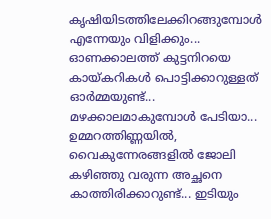കൃഷിയിടത്തിലേക്കിറങ്ങുമ്പോൾ എന്നേയും വിളിക്കും... ഓണക്കാലത്ത് കുട്ടനിറയെ കായ്കറികൾ പൊട്ടിക്കാറുള്ളത് ഓർമ്മയുണ്ട്... മഴക്കാലമാകുമ്പോൾ പേടിയാ... ഉമ്മറത്തിണ്ണയിൽ, വൈകുന്നേരങ്ങളിൽ ജോലി കഴിഞ്ഞു വരുന്ന അച്ഛനെ കാത്തിരിക്കാറുണ്ട്... ഇടിയും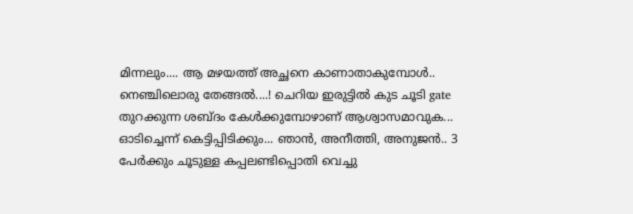മിന്നലും.... ആ മഴയത്ത് അച്ഛനെ കാണാതാകുമ്പോൾ.. നെഞ്ചിലൊരു തേങ്ങൽ....! ചെറിയ ഇരുട്ടിൽ കുട ചൂടി gate തുറക്കുന്ന ശബ്ദം കേൾക്കുമ്പോഴാണ് ആശ്വാസമാവുക... ഓടിച്ചെന്ന് കെട്ടിപ്പിടിക്കും... ഞാൻ, അനീത്തി, അനുജൻ.. 3 പേർക്കും ചൂടുള്ള കപ്പലണ്ടിപ്പൊതി വെച്ചു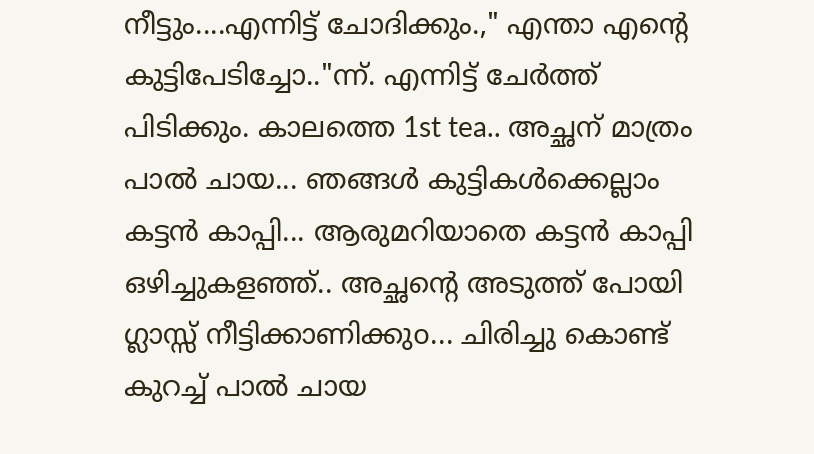നീട്ടും....എന്നിട്ട് ചോദിക്കും.," എന്താ എന്റെ കുട്ടിപേടിച്ചോ.."ന്ന്. എന്നിട്ട് ചേർത്ത് പിടിക്കും. കാലത്തെ 1st tea.. അച്ഛന് മാത്രം പാൽ ചായ... ഞങ്ങൾ കുട്ടികൾക്കെല്ലാം കട്ടൻ കാപ്പി... ആരുമറിയാതെ കട്ടൻ കാപ്പി ഒഴിച്ചുകളഞ്ഞ്.. അച്ഛന്റെ അടുത്ത് പോയി ഗ്ലാസ്സ് നീട്ടിക്കാണിക്കുo... ചിരിച്ചു കൊണ്ട് കുറച്ച് പാൽ ചായ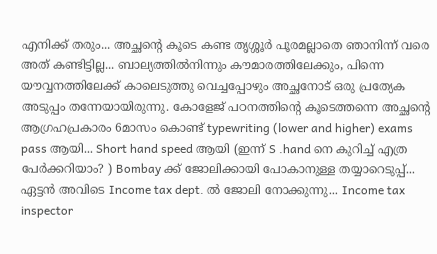എനിക്ക് തരും... അച്ഛന്റെ കൂടെ കണ്ട തൃശ്ശൂർ പൂരമല്ലാതെ ഞാനിന്ന് വരെ അത് കണ്ടിട്ടില്ല... ബാല്യത്തിൽനിന്നും കൗമാരത്തിലേക്കും, പിന്നെ യൗവ്വനത്തിലേക്ക് കാലെടുത്തു വെച്ചപ്പോഴും അച്ഛനോട് ഒരു പ്രത്യേക അടുപ്പം തന്നേയായിരുന്നു. കോളേജ് പഠനത്തിന്റെ കൂടെത്തന്നെ അച്ഛന്റെ ആഗ്രഹപ്രകാരം 6മാസം കൊണ്ട് typewriting (lower and higher) exams pass ആയി... Short hand speed ആയി (ഇന്ന് S .hand നെ കുറിച്ച് എത്ര പേർക്കറിയാം? ) Bombay ക്ക് ജോലിക്കായി പോകാനുള്ള തയ്യാറെടുപ്പ്... ഏട്ടൻ അവിടെ Income tax dept. ൽ ജോലി നോക്കുന്നു... Income tax inspector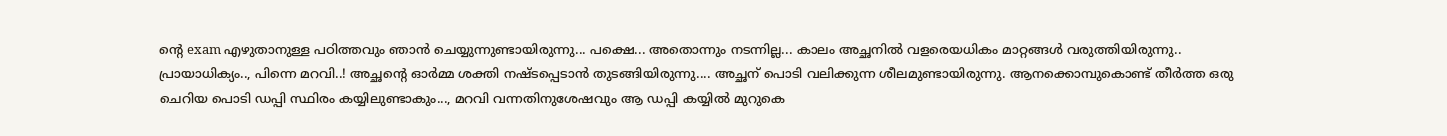ന്റെ exam എഴുതാനുള്ള പഠിത്തവും ഞാൻ ചെയ്യുന്നുണ്ടായിരുന്നു... പക്ഷെ... അതൊന്നും നടന്നില്ല... കാലം അച്ഛനിൽ വളരെയധികം മാറ്റങ്ങൾ വരുത്തിയിരുന്നു.. പ്രായാധിക്യം.., പിന്നെ മറവി..! അച്ഛന്റെ ഓർമ്മ ശക്തി നഷ്ടപ്പെടാൻ തുടങ്ങിയിരുന്നു.... അച്ഛന് പൊടി വലിക്കുന്ന ശീലമുണ്ടായിരുന്നു. ആനക്കൊമ്പുകൊണ്ട് തീർത്ത ഒരു ചെറിയ പൊടി ഡപ്പി സ്ഥിരം കയ്യിലുണ്ടാകും..., മറവി വന്നതിനുശേഷവും ആ ഡപ്പി കയ്യിൽ മുറുകെ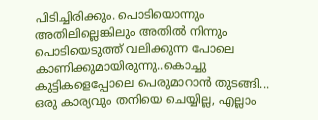പിടിച്ചിരിക്കും. പൊടിയൊന്നും അതിലില്ലെങ്കിലും അതിൽ നിന്നും പൊടിയെടുത്ത് വലിക്കുന്ന പോലെ കാണിക്കുമായിരുന്നു..കൊച്ചു കുട്ടികളെപ്പോലെ പെരുമാറാൻ തുടങ്ങി... ഒരു കാര്യവും തനിയെ ചെയ്യില്ല, എല്ലാം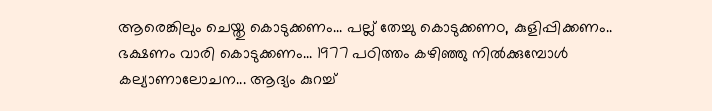ആരെങ്കിലും ചെയ്തു കൊടുക്കണം... പല്ല് തേച്ചു കൊടുക്കണo, കുളിപ്പിക്കണം.. ഭക്ഷണം വാരി കൊടുക്കണം... 1977 പഠിത്തം കഴിഞ്ഞു നിൽക്കുമ്പോൾ കല്യാണാലോചന... ആദ്യം കുറച്ച്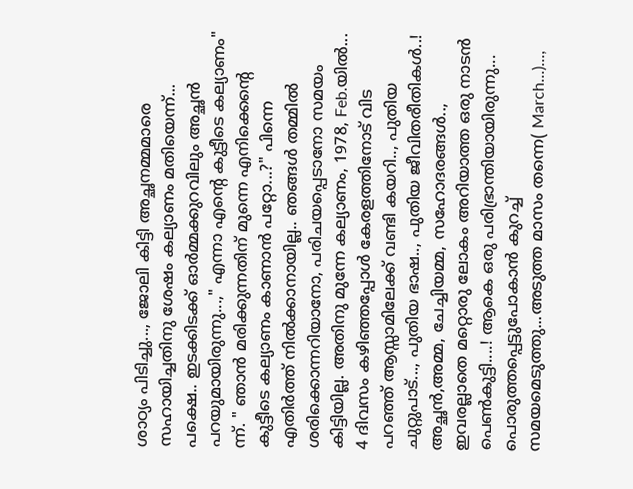ശാഠ്യം പിടിച്ചു..., ജോലി കിട്ടി അച്ഛനമ്മമാരെ സഹായിച്ചതിനു ശേഷം കല്യാണം മതിയെന്ന്... പക്ഷെ.. ഇടക്കിടക്ക് ഓർമ്മക്കുറവിലും അച്ഛൻ പറയുമായിരുന്നു...," എന്നാ എന്റെ കുട്ടീടെ കല്യാണം" ന്ന്. " ഞാൻ മരിക്കുന്നതിന് മുന്നെ എനിക്കെന്റെ കുട്ടീടെ കല്യാണം കാണാൻ പറ്റോ...?" പിന്നെ എതിർത്ത് നിൽക്കാനായില്ല.. ഞങ്ങൾ തമ്മിൽ ശരിക്കൊന്നറിയാനോ, പരിചയപ്പെടാനോ സമയം കിട്ടിയില്ല. അതിനു മുന്നേ കല്യാണം, 1978, Feb.യിൽ... 4 ദിവസം കഴിഞ്ഞപ്പോൾ കേരളത്തിനോട് വിട പറഞ്ഞ് ആസ്സാമിലേക്ക് വണ്ടി കയറി.., പുതിയ ചുറ്റുപാട്..., പുതിയ ഭാഷ.., പുതിയ ജീവിതരീതികൾ..! അച്ഛൻ,അമ്മ, ചേച്ചിയമ്മ, സഹോദരങ്ങൾ.., ഇവരല്ലാതെ മറ്റൊരു ലോകം അറിയാത്ത ഒരു നാടൻ പെൺകുട്ടി....! ആകെ ഒരു പരിഭ്രാന്തിയായിരുന്നു... പൊരുത്തപ്പെട്ടുപോകാൻ കുറച്ച് സമയമെടുത്തു...അടുത്ത മാസം തന്നെ( March...)...,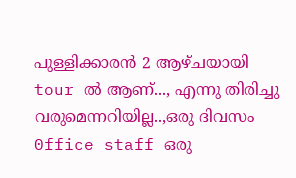പുള്ളിക്കാരൻ 2 ആഴ്ചയായി tour ൽ ആണ്..., എന്നു തിരിച്ചു വരുമെന്നറിയില്ല..,ഒരു ദിവസം 0ffice staff ഒരു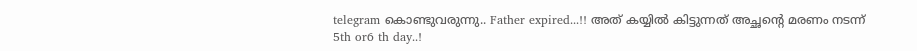telegram കൊണ്ടുവരുന്നു.. Father expired...!! അത് കയ്യിൽ കിട്ടുന്നത് അച്ഛന്റെ മരണം നടന്ന് 5th or6 th day..!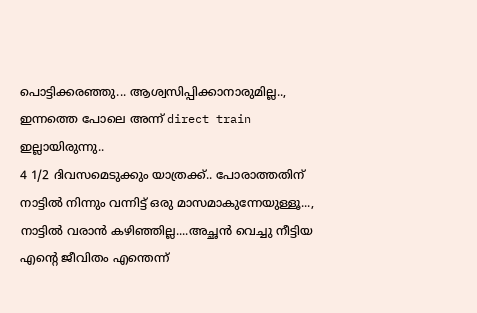പൊട്ടിക്കരഞ്ഞു... ആശ്വസിപ്പിക്കാനാരുമില്ല.., ഇന്നത്തെ പോലെ അന്ന് direct train ഇല്ലായിരുന്നു..
4 1/2 ദിവസമെടുക്കും യാത്രക്ക്.. പോരാത്തതിന് നാട്ടിൽ നിന്നും വന്നിട്ട് ഒരു മാസമാകുന്നേയുള്ളൂ..., നാട്ടിൽ വരാൻ കഴിഞ്ഞില്ല....അച്ഛൻ വെച്ചു നീട്ടിയ എന്റെ ജീവിതം എന്തെന്ന്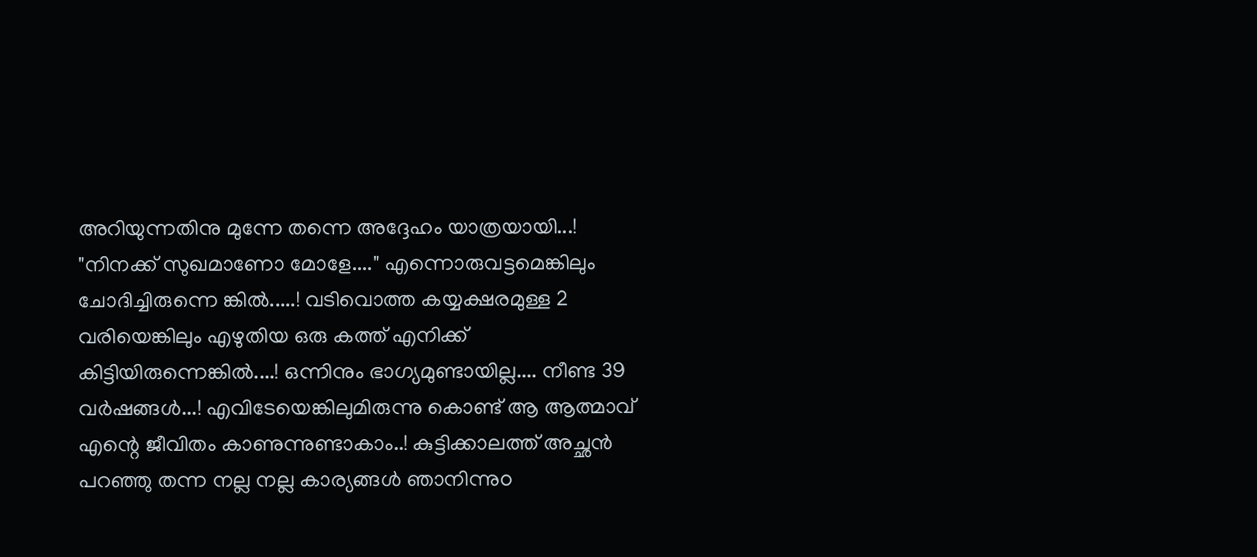അറിയുന്നതിനു മുന്നേ തന്നെ അദ്ദേഹം യാത്രയായി...! "നിനക്ക് സുഖമാണോ മോളേ...." എന്നൊരുവട്ടമെങ്കിലും ചോദിച്ചിരുന്നെ ങ്കിൽ.....! വടിവൊത്ത കയ്യക്ഷരമുള്ള 2 വരിയെങ്കിലും എഴുതിയ ഒരു കത്ത് എനിക്ക് കിട്ടിയിരുന്നെങ്കിൽ....! ഒന്നിനും ഭാഗ്യമുണ്ടായില്ല.... നീണ്ട 39 വർഷങ്ങൾ...! എവിടേയെങ്കിലുമിരുന്നു കൊണ്ട് ആ ആത്മാവ് എന്റെ ജീവിതം കാണുന്നുണ്ടാകാം..! കുട്ടിക്കാലത്ത് അച്ഛൻ പറഞ്ഞു തന്ന നല്ല നല്ല കാര്യങ്ങൾ ഞാനിന്നുo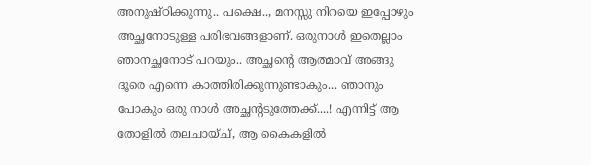അനുഷ്ഠിക്കുന്നു.. പക്ഷെ.., മനസ്സു നിറയെ ഇപ്പോഴും അച്ഛനോടുള്ള പരിഭവങ്ങളാണ്. ഒരുനാൾ ഇതെല്ലാം ഞാനച്ഛനോട് പറയും.. അച്ഛന്റെ ആത്മാവ് അങ്ങു ദൂരെ എന്നെ കാത്തിരിക്കുന്നുണ്ടാകും... ഞാനും പോകും ഒരു നാൾ അച്ഛന്റടുത്തേക്ക്....! എന്നിട്ട് ആ തോളിൽ തലചായ്ച്, ആ കൈകളിൽ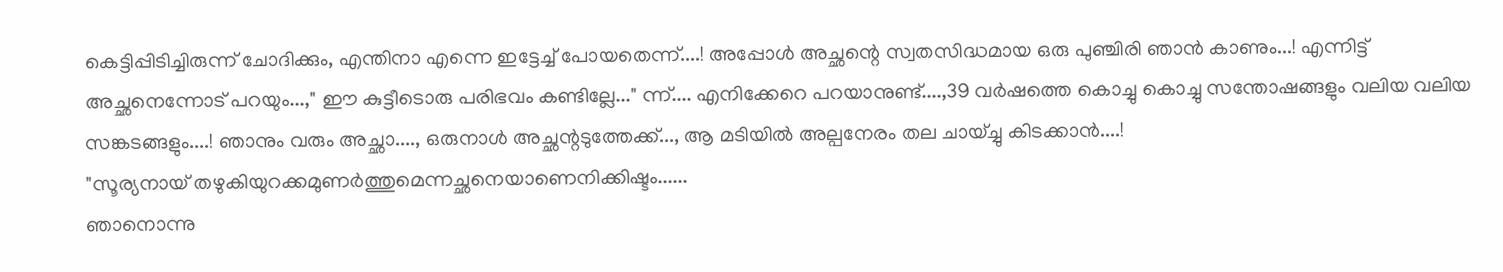കെട്ടിപ്പിടിച്ചിരുന്ന് ചോദിക്കും, എന്തിനാ എന്നെ ഇട്ടേച്ച് പോയതെന്ന്....! അപ്പോൾ അച്ഛന്റെ സ്വതസിദ്ധമായ ഒരു പുഞ്ചിരി ഞാൻ കാണും...! എന്നിട്ട് അച്ഛനെന്നോട് പറയും...," ഈ കുട്ടീടൊരു പരിഭവം കണ്ടില്ലേ..." ന്ന്.... എനിക്കേറെ പറയാനുണ്ട്....,39 വർഷത്തെ കൊച്ചു കൊച്ചു സന്തോഷങ്ങളും വലിയ വലിയ സങ്കടങ്ങളും....! ഞാനും വരും അച്ഛാ...., ഒരുനാൾ അച്ഛന്റടുത്തേക്ക്..., ആ മടിയിൽ അല്പനേരം തല ചായ്ച്ചു കിടക്കാൻ....!
"സൂര്യനായ് തഴുകിയുറക്കമുണർത്തുമെന്നച്ഛനെയാണെനിക്കിഷ്ടം......
ഞാനൊന്നു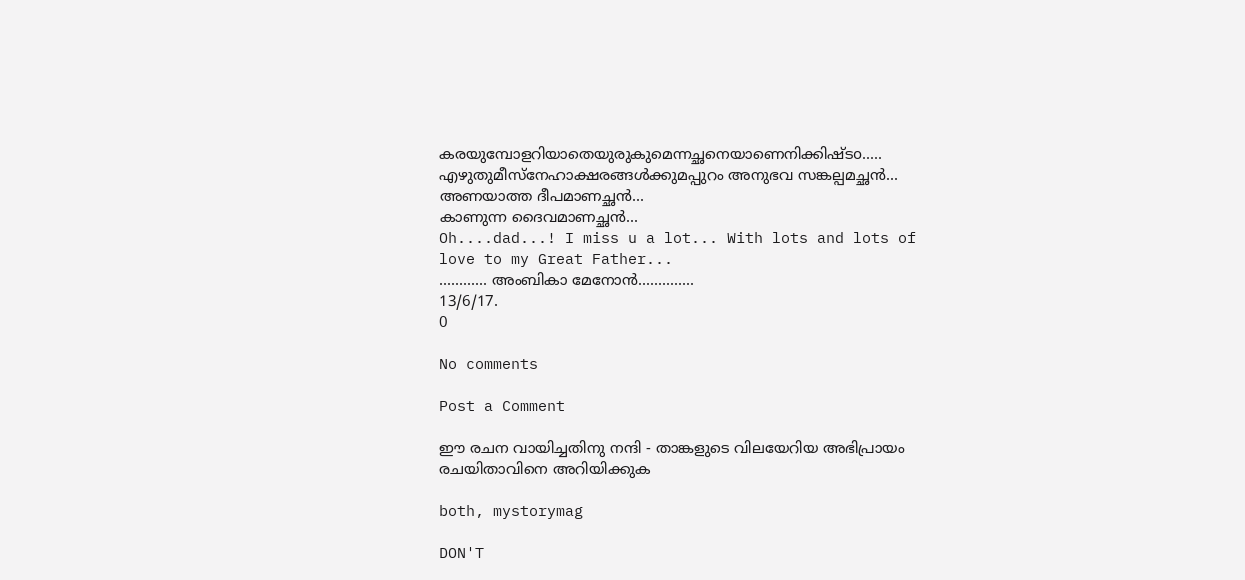കരയുമ്പോളറിയാതെയുരുകുമെന്നച്ഛനെയാണെനിക്കിഷ്ടo.....
എഴുതുമീസ്നേഹാക്ഷരങ്ങൾക്കുമപ്പുറം അനുഭവ സങ്കല്പമച്ഛൻ...
അണയാത്ത ദീപമാണച്ഛൻ...
കാണുന്ന ദൈവമാണച്ഛൻ...
Oh....dad...! I miss u a lot... With lots and lots of love to my Great Father...
............ അംബികാ മേനോൻ..............
13/6/17.
0

No comments

Post a Comment

ഈ രചന വായിച്ചതിനു നന്ദി - താങ്കളുടെ വിലയേറിയ അഭിപ്രായം രചയിതാവിനെ അറിയിക്കുക

both, mystorymag

DON'T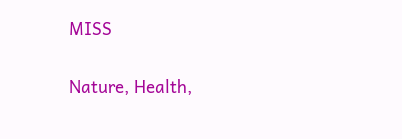MISS

Nature, Health,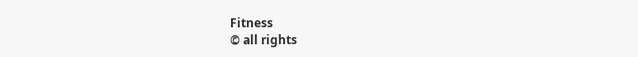Fitness
© all rights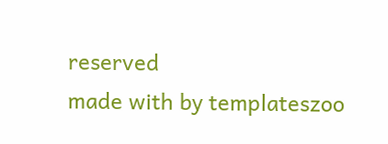reserved
made with by templateszoo